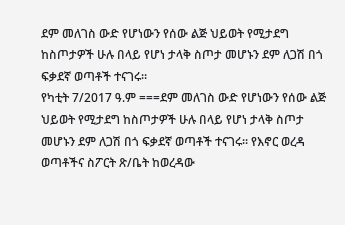ደም መለገስ ውድ የሆነውን የሰው ልጅ ህይወት የሚታደግ ከስጦታዎች ሁሉ በላይ የሆነ ታላቅ ስጦታ መሆኑን ደም ለጋሽ በጎ ፍቃደኛ ወጣቶች ተናገሩ።
የካቲት 7/2017 ዓ.ም ===ደም መለገስ ውድ የሆነውን የሰው ልጅ ህይወት የሚታደግ ከስጦታዎች ሁሉ በላይ የሆነ ታላቅ ስጦታ መሆኑን ደም ለጋሽ በጎ ፍቃደኛ ወጣቶች ተናገሩ። የእኖር ወረዳ ወጣቶችና ስፖርት ጽ/ቤት ከወረዳው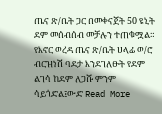ጤና ጽ/ቤት ጋር በመቀናጀት 50 ዩኒት ደም መሰብሰብ መቻሉን ተጠቁሟል። የእኖር ወረዳ ጤና ጽ/ቤት ሀላፊ ወ/ሮ ብርዝነሽ ባደታ እንደገለፁት የደም ልገሳ ከደም ለጋሹ ምንም ሳይጎድል፤ውድ Read More